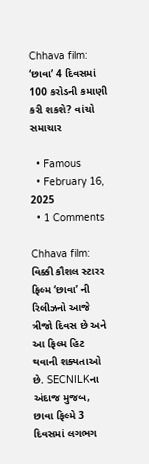Chhava film: ‘છાવા’ 4 દિવસમાં 100 કરોડની કમાણી કરી શકશે? વાંચો સમાચાર

  • Famous
  • February 16, 2025
  • 1 Comments

Chhava film: વિક્કી કૌશલ સ્ટારર ફિલ્મ ‘છાવા’ ની રિલીઝનો આજે ત્રીજો દિવસ છે અને આ ફિલ્મ હિટ થવાની શક્યતાઓ છે. SECNILKના અંદાજ મુજબ, છાવા ફિલ્મે 3 દિવસમાં લગભગ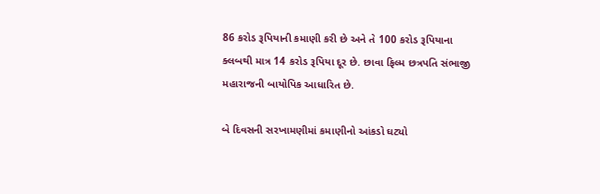86 કરોડ રૂપિયાની કમાણી કરી છે અને તે 100 કરોડ રૂપિયાના ક્લબથી માત્ર 14 કરોડ રૂપિયા દૂર છે. છાવા ફિલ્મ છત્રપતિ સંભાજી મહારાજની બાયોપિક આધારિત છે.

બે દિવસની સરખામણીમાં કમાણીનો આંકડો ઘટ્યો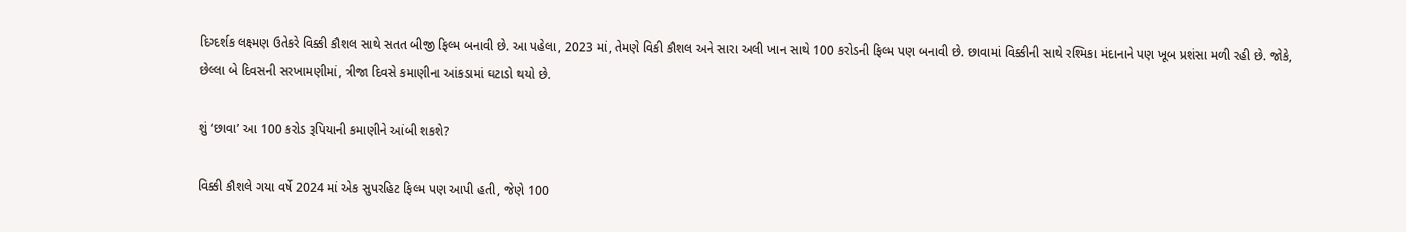દિગ્દર્શક લક્ષ્મણ ઉતેકરે વિક્કી કૌશલ સાથે સતત બીજી ફિલ્મ બનાવી છે. આ પહેલા, 2023 માં, તેમણે વિકી કૌશલ અને સારા અલી ખાન સાથે 100 કરોડની ફિલ્મ પણ બનાવી છે. છાવામાં વિક્કીની સાથે રશ્મિકા મંદાનાને પણ ખૂબ પ્રશંસા મળી રહી છે. જોકે, છેલ્લા બે દિવસની સરખામણીમાં, ત્રીજા દિવસે કમાણીના આંકડામાં ઘટાડો થયો છે.

શું ‘છાવા’ આ 100 કરોડ રૂપિયાની કમાણીને આંબી શકશે?

વિક્કી કૌશલે ગયા વર્ષે 2024 માં એક સુપરહિટ ફિલ્મ પણ આપી હતી, જેણે 100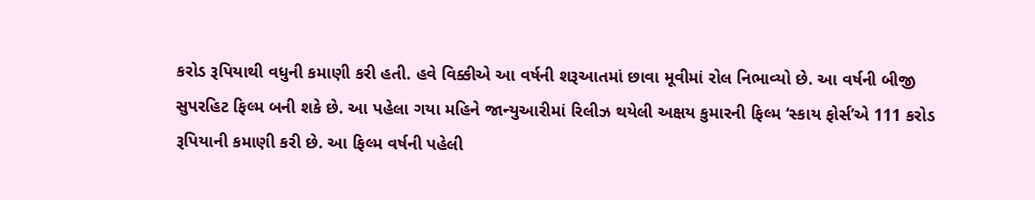કરોડ રૂપિયાથી વધુની કમાણી કરી હતી. હવે વિક્કીએ આ વર્ષની શરૂઆતમાં છાવા મૂવીમાં રોલ નિભાવ્યો છે. આ વર્ષની બીજી સુપરહિટ ફિલ્મ બની શકે છે. આ પહેલા ગયા મહિને જાન્યુઆરીમાં રિલીઝ થયેલી અક્ષય કુમારની ફિલ્મ ‘સ્કાય ફોર્સ’એ 111 કરોડ રૂપિયાની કમાણી કરી છે. આ ફિલ્મ વર્ષની પહેલી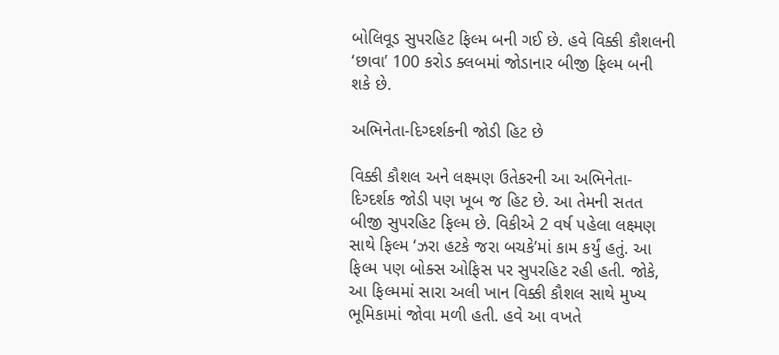બોલિવૂડ સુપરહિટ ફિલ્મ બની ગઈ છે. હવે વિક્કી કૌશલની ‘છાવા’ 100 કરોડ ક્લબમાં જોડાનાર બીજી ફિલ્મ બની શકે છે.

અભિનેતા-દિગ્દર્શકની જોડી હિટ છે

વિક્કી કૌશલ અને લક્ષ્મણ ઉતેકરની આ અભિનેતા-દિગ્દર્શક જોડી પણ ખૂબ જ હિટ છે. આ તેમની સતત બીજી સુપરહિટ ફિલ્મ છે. વિકીએ 2 વર્ષ પહેલા લક્ષ્મણ સાથે ફિલ્મ ‘ઝરા હટકે જરા બચકે’માં કામ કર્યું હતું. આ ફિલ્મ પણ બોક્સ ઓફિસ પર સુપરહિટ રહી હતી. જોકે, આ ફિલ્મમાં સારા અલી ખાન વિક્કી કૌશલ સાથે મુખ્ય ભૂમિકામાં જોવા મળી હતી. હવે આ વખતે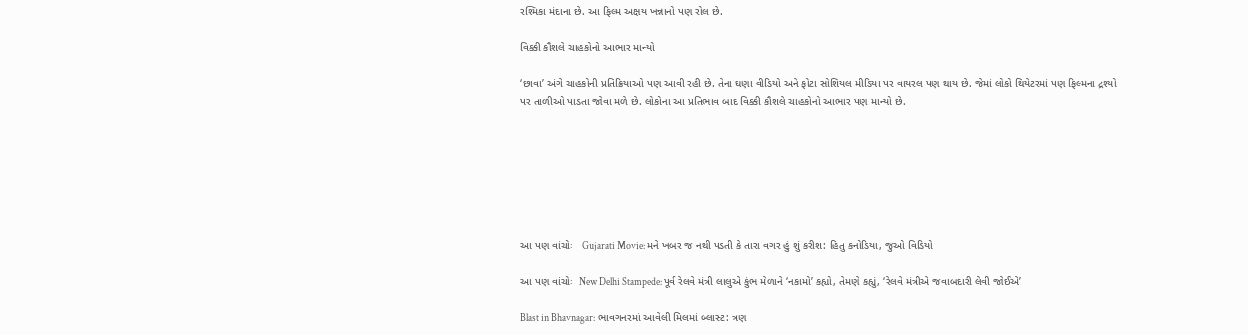રશ્મિકા મંદાના છે. આ ફિલ્મ અક્ષય ખન્નાનો પણ રોલ છે.

વિક્કી કૌશલે ચાહકોનો આભાર માન્યો

‘છાવા’ અંગે ચાહકોની પ્રતિક્રિયાઓ પણ આવી રહી છે. તેના ઘણા વીડિયો અને ફોટા સોશિયલ મીડિયા પર વાયરલ પણ થાય છે. જેમાં લોકો થિયેટરમાં પણ ફિલ્મના દ્રશ્યો પર તાળીઓ પાડતા જોવા મળે છે. લોકોના આ પ્રતિભાવ બાદ વિક્કી કૌશલે ચાહકોનો આભાર પણ માન્યો છે.







આ પણ વાંચોઃ   Gujarati Movie: મને ખબર જ નથી પડતી કે તારા વગર હું શું કરીશ: હિતુ કનોડિયા, જુઓ વિડિયો

આ પણ વાંચોઃ  New Delhi Stampede: પૂર્વ રેલવે મંત્રી લાલુએ કુંભ મેળાને ‘નકામો’ કહ્યો, તેમણે કહ્યું, ‘રેલવે મંત્રીએ જવાબદારી લેવી જોઈએ’

Blast in Bhavnagar: ભાવગનરમાં આવેલી મિલમાં બ્લાસ્ટ: ત્રણ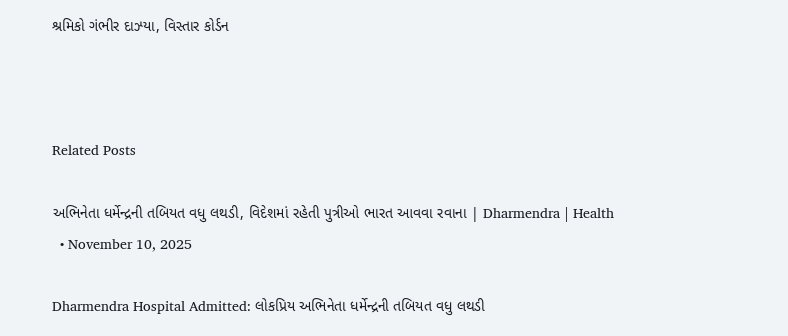શ્રમિકો ગંભીર દાઝ્યા, વિસ્તાર કોર્ડન



Related Posts

અભિનેતા ધર્મેન્દ્રની તબિયત વધુ લથડી, વિદેશમાં રહેતી પુત્રીઓ ભારત આવવા રવાના | Dharmendra | Health
  • November 10, 2025

Dharmendra Hospital Admitted: લોકપ્રિય અભિનેતા ધર્મેન્દ્રની તબિયત વધુ લથડી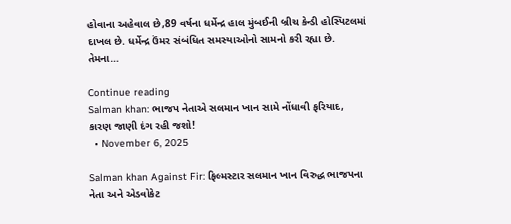હોવાના અહેવાલ છે,89 વર્ષના ધર્મેન્દ્ર હાલ મુંબઈની બ્રીચ કેન્ડી હોસ્પિટલમાં દાખલ છે. ધર્મેન્દ્ર ઉંમર સંબંધિત સમસ્યાઓનો સામનો કરી રહ્યા છે. તેમના…

Continue reading
Salman khan: ભાજપ નેતાએ સલમાન ખાન સામે નોંધાવી ફરિયાદ, કારણ જાણી દંગ રહી જશો!
  • November 6, 2025

Salman khan Against Fir: ફિલ્મસ્ટાર સલમાન ખાન વિરુદ્ધ ભાજપના નેતા અને એડવોકેટ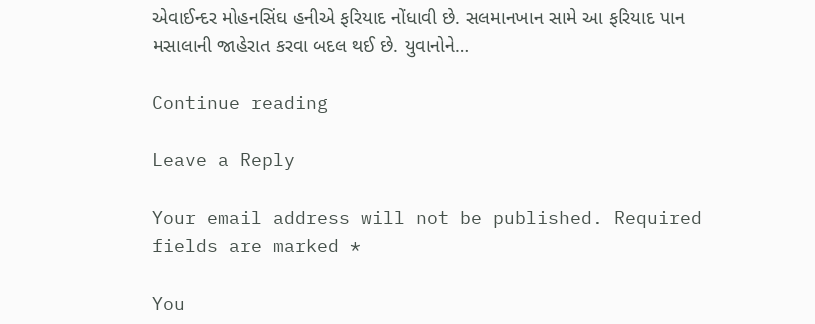એવાઈન્દર મોહનસિંઘ હનીએ ફરિયાદ નોંધાવી છે. સલમાનખાન સામે આ ફરિયાદ પાન મસાલાની જાહેરાત કરવા બદલ થઈ છે. યુવાનોને…

Continue reading

Leave a Reply

Your email address will not be published. Required fields are marked *

You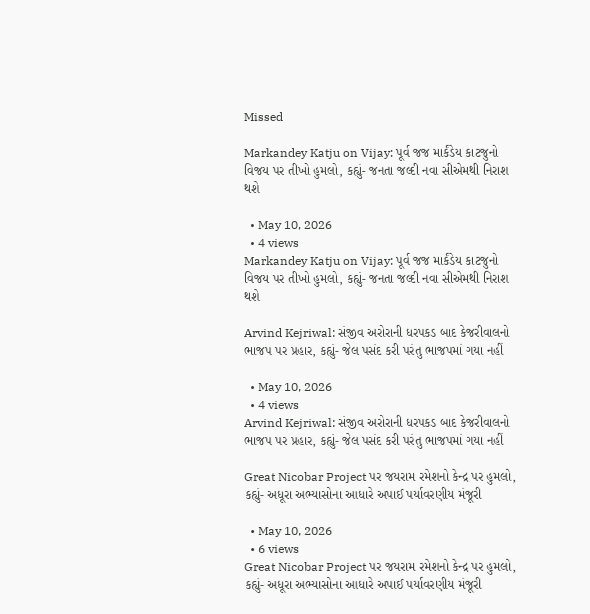Missed

Markandey Katju on Vijay: પૂર્વ જજ માર્કંડેય કાટજુનો વિજય પર તીખો હુમલો, કહ્યું- જનતા જલ્દી નવા સીએમથી નિરાશ થશે

  • May 10, 2026
  • 4 views
Markandey Katju on Vijay: પૂર્વ જજ માર્કંડેય કાટજુનો વિજય પર તીખો હુમલો, કહ્યું- જનતા જલ્દી નવા સીએમથી નિરાશ થશે

Arvind Kejriwal: સંજીવ અરોરાની ધરપકડ બાદ કેજરીવાલનો ભાજપ પર પ્રહાર, કહ્યું- જેલ પસંદ કરી પરંતુ ભાજપમાં ગયા નહીં

  • May 10, 2026
  • 4 views
Arvind Kejriwal: સંજીવ અરોરાની ધરપકડ બાદ કેજરીવાલનો ભાજપ પર પ્રહાર, કહ્યું- જેલ પસંદ કરી પરંતુ ભાજપમાં ગયા નહીં

Great Nicobar Project પર જયરામ રમેશનો કેન્દ્ર પર હુમલો, કહ્યું- અધૂરા અભ્યાસોના આધારે અપાઈ પર્યાવરણીય મંજૂરી

  • May 10, 2026
  • 6 views
Great Nicobar Project પર જયરામ રમેશનો કેન્દ્ર પર હુમલો, કહ્યું- અધૂરા અભ્યાસોના આધારે અપાઈ પર્યાવરણીય મંજૂરી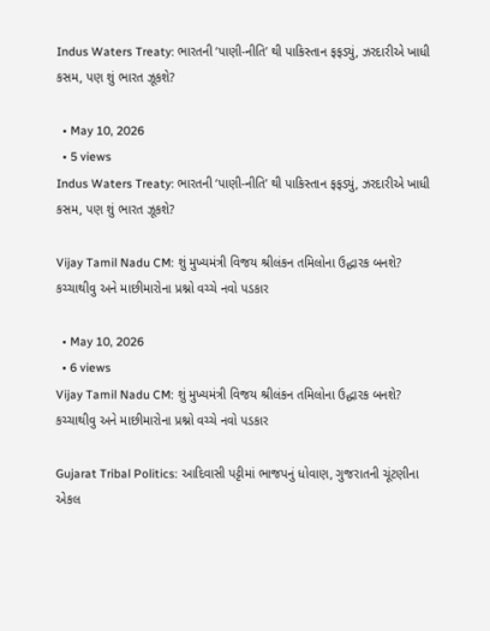Indus Waters Treaty: ભારતની ‘પાણી-નીતિ’ થી પાકિસ્તાન ફફડ્યું, ઝરદારીએ ખાધી કસમ, પણ શું ભારત ઝૂકશે?

  • May 10, 2026
  • 5 views
Indus Waters Treaty: ભારતની ‘પાણી-નીતિ’ થી પાકિસ્તાન ફફડ્યું, ઝરદારીએ ખાધી કસમ, પણ શું ભારત ઝૂકશે?

Vijay Tamil Nadu CM: શું મુખ્યમંત્રી વિજય શ્રીલંકન તમિલોના ઉદ્ધારક બનશે? કચ્ચાથીવુ અને માછીમારોના પ્રશ્નો વચ્ચે નવો પડકાર

  • May 10, 2026
  • 6 views
Vijay Tamil Nadu CM: શું મુખ્યમંત્રી વિજય શ્રીલંકન તમિલોના ઉદ્ધારક બનશે? કચ્ચાથીવુ અને માછીમારોના પ્રશ્નો વચ્ચે નવો પડકાર

Gujarat Tribal Politics: આદિવાસી પટ્ટીમાં ભાજપનું ધોવાણ, ગુજરાતની ચૂંટણીના એકલ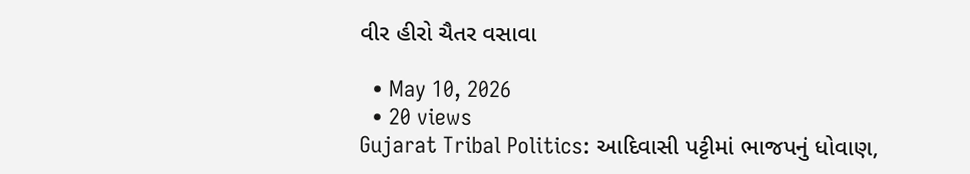વીર હીરો ચૈતર વસાવા

  • May 10, 2026
  • 20 views
Gujarat Tribal Politics: આદિવાસી પટ્ટીમાં ભાજપનું ધોવાણ,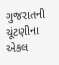ગુજરાતની ચૂંટણીના એકલ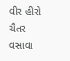વીર હીરો ચૈતર વસાવા